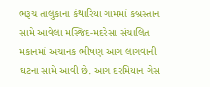ભરૂચ તાલુકાના કંથારિયા ગામમાં કબ્રસ્તાન સામે આવેલા મસ્જિદ-મદરેસા સંચાલિત મકાનમાં અચાનક ભીષણ આગ લાગવાની ઘટના સામે આવી છે. આગ દરમિયાન ગેસ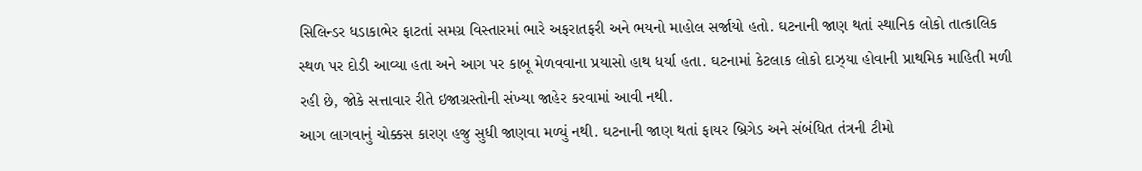સિલિન્ડર ધડાકાભેર ફાટતાં સમગ્ર વિસ્તારમાં ભારે અફરાતફરી અને ભયનો માહોલ સર્જાયો હતો. ઘટનાની જાણ થતાં સ્થાનિક લોકો તાત્કાલિક સ્થળ પર દોડી આવ્યા હતા અને આગ પર કાબૂ મેળવવાના પ્રયાસો હાથ ધર્યા હતા. ઘટનામાં કેટલાક લોકો દાઝ્યા હોવાની પ્રાથમિક માહિતી મળી રહી છે, જોકે સત્તાવાર રીતે ઇજાગ્રસ્તોની સંખ્યા જાહેર કરવામાં આવી નથી.
આગ લાગવાનું ચોક્કસ કારણ હજુ સુધી જાણવા મળ્યું નથી. ઘટનાની જાણ થતાં ફાયર બ્રિગેડ અને સંબંધિત તંત્રની ટીમો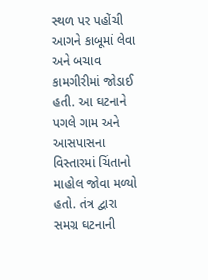સ્થળ પર પહોંચી આગને કાબૂમાં લેવા અને બચાવ કામગીરીમાં જોડાઈ હતી. આ ઘટનાને પગલે ગામ અને આસપાસના વિસ્તારમાં ચિંતાનો માહોલ જોવા મળ્યો હતો. તંત્ર દ્વારા સમગ્ર ઘટનાની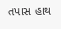તપાસ હાથ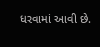ધરવામાં આવી છે.